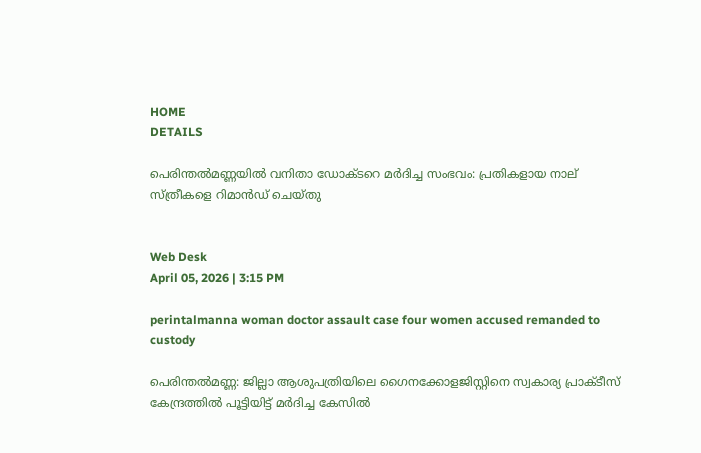HOME
DETAILS

പെരിന്തൽമണ്ണയിൽ വനിതാ ഡോക്ടറെ മർദിച്ച സംഭവം: പ്രതികളായ നാല് സ്ത്രീകളെ റിമാൻഡ് ചെയ്തു


Web Desk
April 05, 2026 | 3:15 PM

perintalmanna woman doctor assault case four women accused remanded to custody

പെരിന്തൽമണ്ണ: ജില്ലാ ആശുപത്രിയിലെ ഗൈനക്കോളജിസ്റ്റിനെ സ്വകാര്യ പ്രാക്ടീസ് കേന്ദ്രത്തിൽ പൂട്ടിയിട്ട് മർദിച്ച കേസിൽ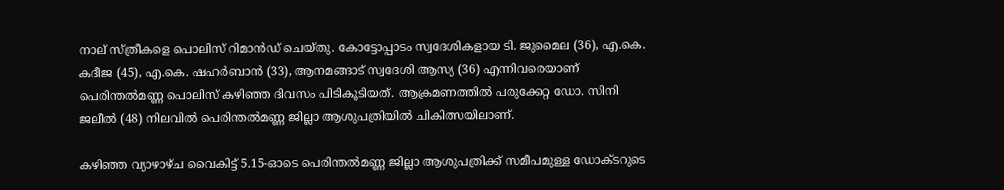നാല് സ്ത്രീകളെ പൊലിസ് റിമാൻഡ് ചെയ്തു. കോട്ടോപ്പാടം സ്വദേശികളായ ടി. ജുമൈല (36), എ.കെ. കദീജ (45), എ.കെ. ഷഹർബാൻ (33), ആനമങ്ങാട് സ്വദേശി ആസ്യ (36) എന്നിവരെയാണ് പെരിന്തൽമണ്ണ പൊലിസ് കഴിഞ്ഞ ദിവസം പിടികൂടിയത്. ആക്രമണത്തിൽ പരുക്കേറ്റ ഡോ. സിനി ജലീൽ (48) നിലവിൽ പെരിന്തൽമണ്ണ ജില്ലാ ആശുപത്രിയിൽ ചികിത്സയിലാണ്.

കഴി‍ഞ്ഞ വ്യാഴാഴ്ച വൈകിട്ട് 5.15-ഓടെ പെരിന്തൽമണ്ണ ജില്ലാ ആശുപത്രിക്ക് സമീപമുള്ള ഡോക്ടറുടെ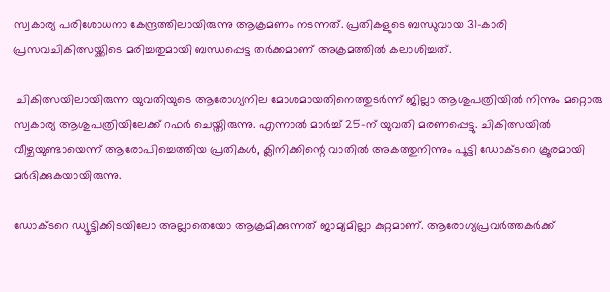സ്വകാര്യ പരിശോധനാ കേന്ദ്രത്തിലായിരുന്നു ആക്രമണം നടന്നത്. പ്രതികളുടെ ബന്ധുവായ 31-കാരി പ്രസവചികിത്സയ്ക്കിടെ മരിച്ചതുമായി ബന്ധപ്പെട്ട തർക്കമാണ് അക്രമത്തിൽ കലാശിച്ചത്.

 ചികിത്സയിലായിരുന്ന യുവതിയുടെ ആരോഗ്യനില മോശമായതിനെത്തുടർന്ന് ജില്ലാ ആശുപത്രിയിൽ നിന്നും മറ്റൊരു സ്വകാര്യ ആശുപത്രിയിലേക്ക് റഫർ ചെയ്തിരുന്നു. എന്നാൽ മാർച്ച് 25-ന് യുവതി മരണപ്പെട്ടു. ചികിത്സയിൽ വീഴ്ചയുണ്ടായെന്ന് ആരോപിച്ചെത്തിയ പ്രതികൾ, ക്ലിനിക്കിന്റെ വാതിൽ അകത്തുനിന്നും പൂട്ടി ഡോക്ടറെ ക്രൂരമായി മർദിക്കുകയായിരുന്നു.

ഡോക്ടറെ ഡ്യൂട്ടിക്കിടയിലോ അല്ലാതെയോ ആക്രമിക്കുന്നത് ജാമ്യമില്ലാ കുറ്റമാണ്. ആരോഗ്യപ്രവർത്തകർക്ക്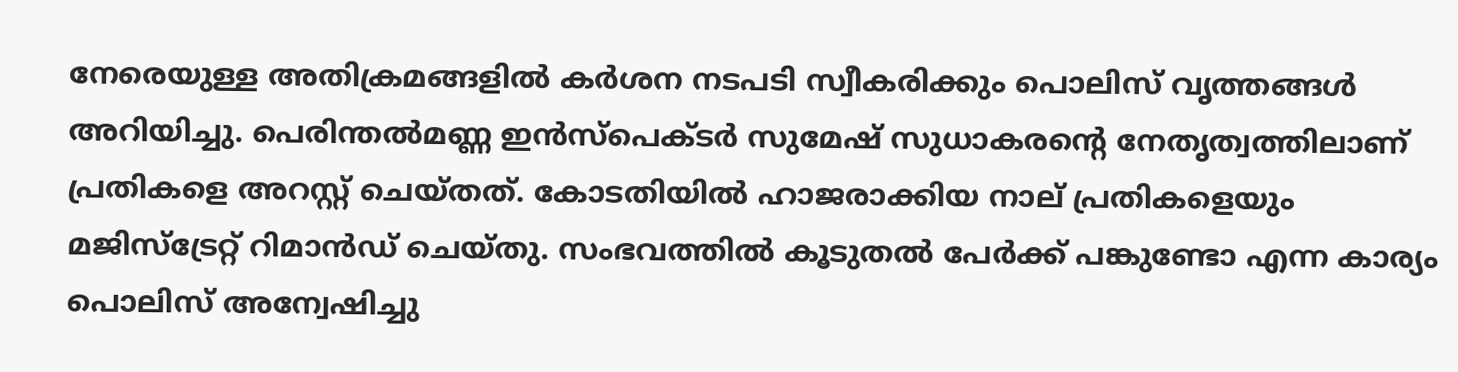നേരെയുള്ള അതിക്രമങ്ങളിൽ കർശന നടപടി സ്വീകരിക്കും പൊലിസ് വൃത്തങ്ങൾ അറിയിച്ചു. പെരിന്തൽമണ്ണ ഇൻസ്പെക്ടർ സുമേഷ് സുധാകരന്റെ നേതൃത്വത്തിലാണ് പ്രതികളെ അറസ്റ്റ് ചെയ്തത്. കോടതിയിൽ ഹാജരാക്കിയ നാല് പ്രതികളെയും മജിസ്‌ട്രേറ്റ് റിമാൻഡ് ചെയ്തു. സംഭവത്തിൽ കൂടുതൽ പേർക്ക് പങ്കുണ്ടോ എന്ന കാര്യം പൊലിസ് അന്വേഷിച്ചു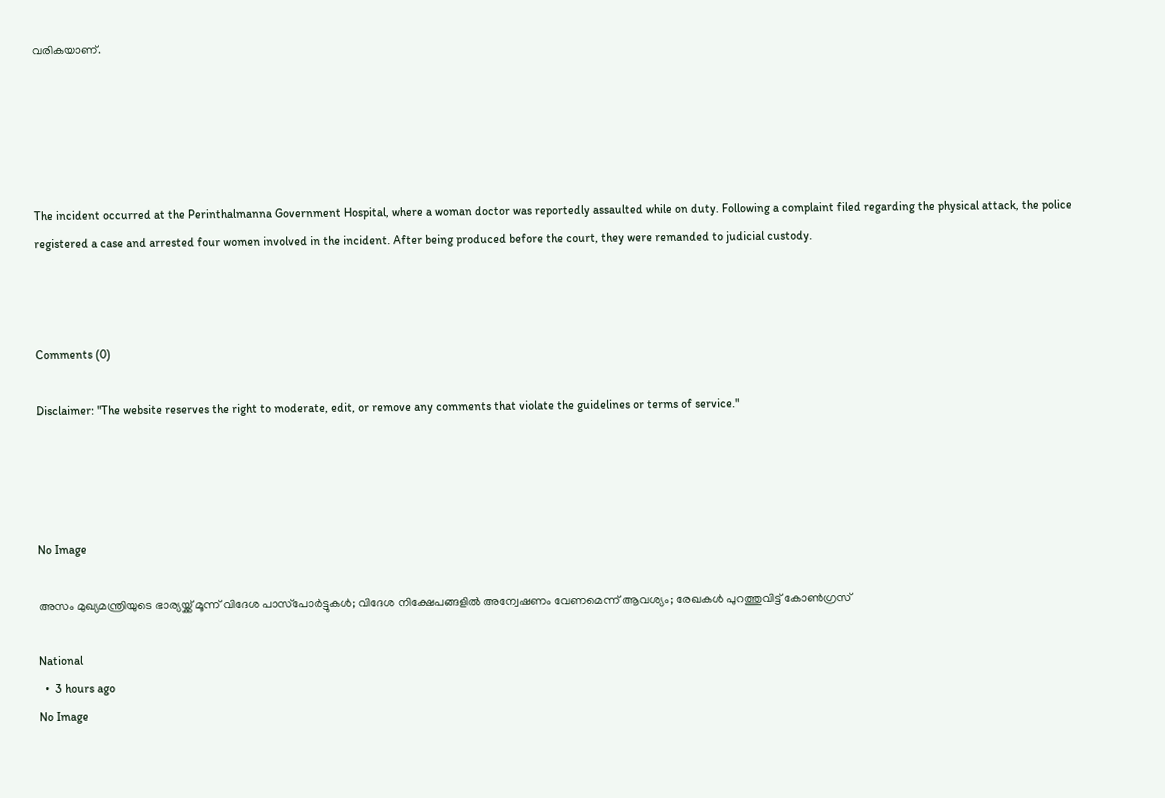വരികയാണ്.





The incident occurred at the Perinthalmanna Government Hospital, where a woman doctor was reportedly assaulted while on duty. Following a complaint filed regarding the physical attack, the police registered a case and arrested four women involved in the incident. After being produced before the court, they were remanded to judicial custody.



Comments (0)

Disclaimer: "The website reserves the right to moderate, edit, or remove any comments that violate the guidelines or terms of service."




No Image

അസം മുഖ്യമന്ത്രിയുടെ ഭാര്യയ്ക്ക് മൂന്ന് വിദേശ പാസ്‌പോർട്ടുകൾ; വിദേശ നിക്ഷേപങ്ങളിൽ അന്വേഷണം വേണമെന്ന് ആവശ്യം; രേഖകൾ പുറത്തുവിട്ട് കോൺഗ്രസ്

National
  •  3 hours ago
No Image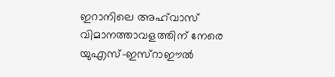ഇറാനിലെ അഹ്‌വാസ് വിമാനത്താവളത്തിന് നേരെ യുഎസ്-ഇസ്റാഈൽ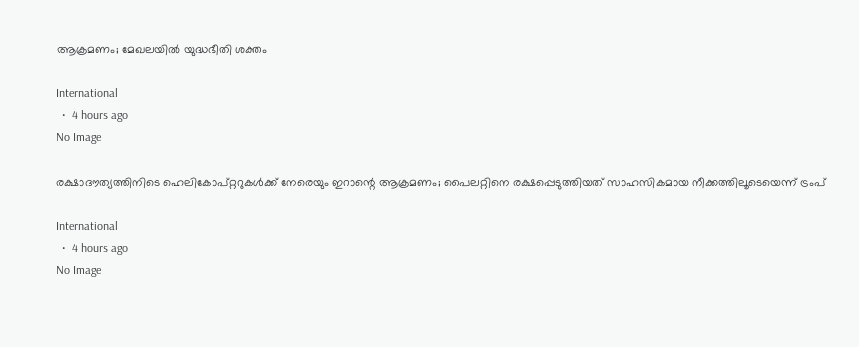ആക്രമണം; മേഖലയിൽ യുദ്ധഭീതി ശക്തം

International
  •  4 hours ago
No Image

രക്ഷാദൗത്യത്തിനിടെ ഹെലികോപ്റ്ററുകൾക്ക് നേരെയും ഇറാന്റെ ആക്രമണം; പൈലറ്റിനെ രക്ഷപ്പെടുത്തിയത് സാഹസികമായ നീക്കത്തിലൂടെയെന്ന് ട്രംപ്

International
  •  4 hours ago
No Image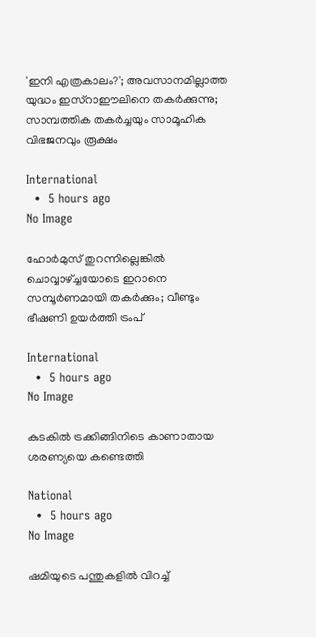'ഇനി എത്രകാലം?'; അവസാനമില്ലാത്ത യുദ്ധം ഇസ്റാഈലിനെ തകർക്കുന്നു; സാമ്പത്തിക തകർച്ചയും സാമൂഹിക വിഭജനവും രൂക്ഷം

International
  •  5 hours ago
No Image

ഹോര്‍മുസ് തുറന്നില്ലെങ്കില്‍ ചൊവ്വാഴ്ച്ചയോടെ ഇറാനെ സമ്പൂര്‍ണമായി തകര്‍ക്കും; വീണ്ടും ഭീഷണി ഉയര്‍ത്തി ട്രംപ്

International
  •  5 hours ago
No Image

കുടകിൽ ട്രക്കിങ്ങിനിടെ കാണാതായ ശരണ്യയെ കണ്ടെത്തി

National
  •  5 hours ago
No Image

ഷമിയുടെ പന്തുകളിൽ വിറച്ച്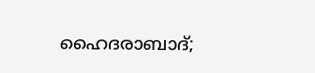ഹൈദരാബാദ്;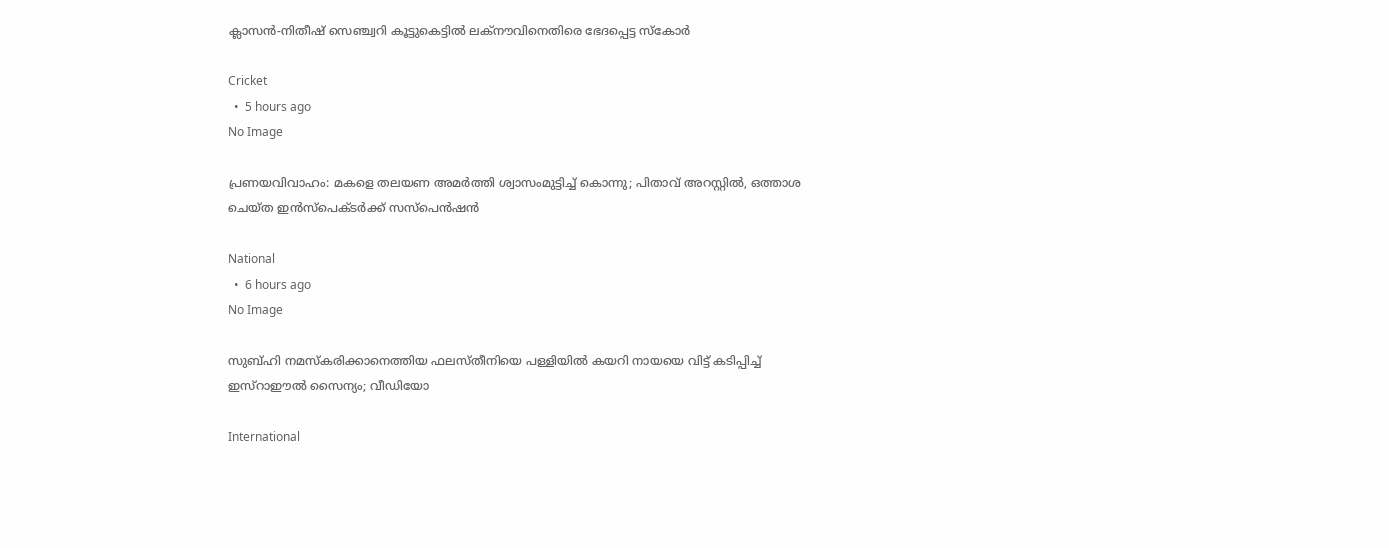ക്ലാസൻ-നിതീഷ് സെഞ്ച്വറി കൂട്ടുകെട്ടിൽ ലക്നൗവിനെതിരെ ഭേദപ്പെട്ട സ്കോർ

Cricket
  •  5 hours ago
No Image

പ്രണയവിവാഹം: മകളെ തലയണ അമർത്തി ശ്വാസംമുട്ടിച്ച് കൊന്നു; പിതാവ് അറസ്റ്റിൽ, ഒത്താശ ചെയ്ത ഇൻസ്പെക്ടർക്ക് സസ്പെൻഷൻ

National
  •  6 hours ago
No Image

സുബ്ഹി നമസ്‌കരിക്കാനെത്തിയ ഫലസ്തീനിയെ പള്ളിയില്‍ കയറി നായയെ വിട്ട് കടിപ്പിച്ച് ഇസ്‌റാഈല്‍ സൈന്യം; വീഡിയോ

International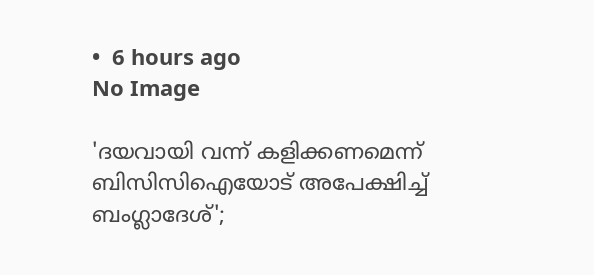•  6 hours ago
No Image

'ദയവായി വന്ന് കളിക്കണമെന്ന് ബിസിസിഐയോട് അപേക്ഷിച്ച് ബംഗ്ലാദേശ്';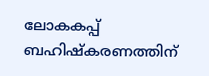ലോകകപ്പ് ബഹിഷ്കരണത്തിന്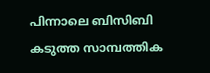പിന്നാലെ ബിസിബി കടുത്ത സാമ്പത്തിക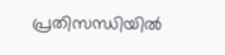പ്രതിസന്ധിയിൽ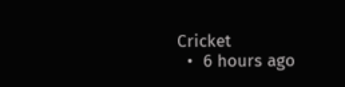Cricket
  •  6 hours ago